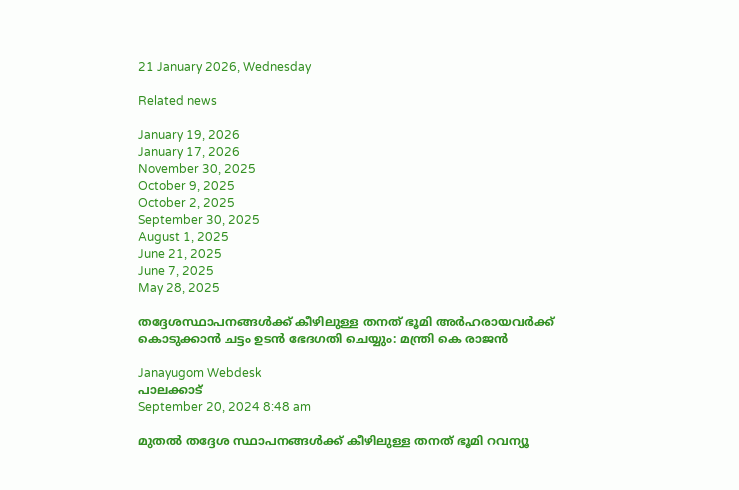21 January 2026, Wednesday

Related news

January 19, 2026
January 17, 2026
November 30, 2025
October 9, 2025
October 2, 2025
September 30, 2025
August 1, 2025
June 21, 2025
June 7, 2025
May 28, 2025

തദ്ദേശസ്ഥാപനങ്ങള്‍ക്ക് കീഴിലുള്ള തനത് ഭൂമി അര്‍ഹരായവര്‍ക്ക് കൊടുക്കാന്‍ ചട്ടം ഉടൻ ഭേദഗതി ചെയ്യും: മന്ത്രി കെ രാജന്‍

Janayugom Webdesk
പാലക്കാട്
September 20, 2024 8:48 am

മുതല്‍ തദ്ദേശ സ്ഥാപനങ്ങള്‍ക്ക് കീഴിലുള്ള തനത് ഭൂമി റവന്യൂ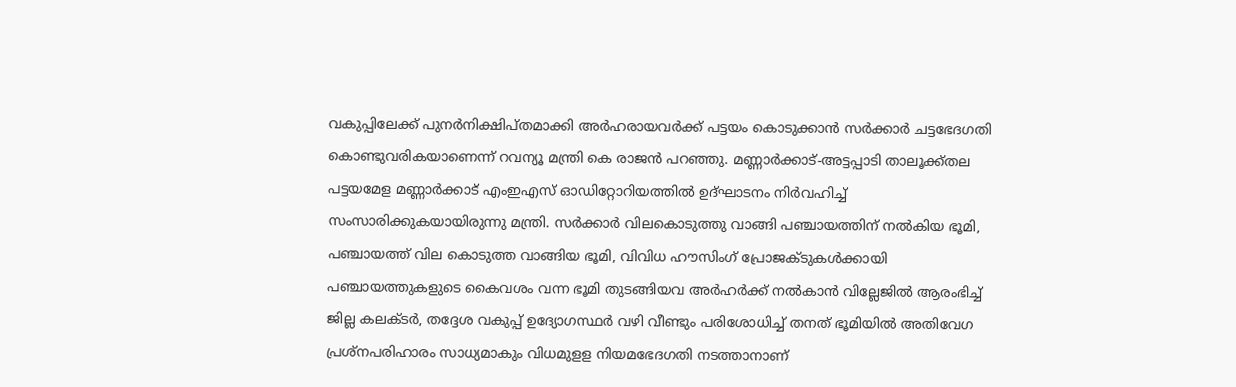വകുപ്പിലേക്ക് പുനര്‍നിക്ഷിപ്തമാക്കി അര്‍ഹരായവര്‍ക്ക് പട്ടയം കൊടുക്കാന്‍ സര്‍ക്കാര്‍ ചട്ടഭേദഗതി കൊണ്ടുവരികയാണെന്ന് റവന്യൂ മന്ത്രി കെ രാജന്‍ പറഞ്ഞു. മണ്ണാര്‍ക്കാട്-അട്ടപ്പാടി താലൂക്ക്തല പട്ടയമേള മണ്ണാര്‍ക്കാട് എംഇഎസ് ഓഡിറ്റോറിയത്തില്‍ ഉദ്ഘാടനം നിര്‍വഹിച്ച് സംസാരിക്കുകയായിരുന്നു മന്ത്രി. സര്‍ക്കാര്‍ വിലകൊടുത്തു വാങ്ങി പഞ്ചായത്തിന് നല്‍കിയ ഭൂമി, പഞ്ചായത്ത് വില കൊടുത്ത വാങ്ങിയ ഭൂമി, വിവിധ ഹൗസിംഗ് പ്രോജക്ടുകള്‍ക്കായി പഞ്ചായത്തുകളുടെ കൈവശം വന്ന ഭൂമി തുടങ്ങിയവ അര്‍ഹര്‍ക്ക് നല്‍കാന്‍ വില്ലേജില്‍ ആരംഭിച്ച് ജില്ല കലക്ടര്‍, തദ്ദേശ വകുപ്പ് ഉദ്യോഗസ്ഥര്‍ വഴി വീണ്ടും പരിശോധിച്ച് തനത് ഭൂമിയില്‍ അതിവേഗ പ്രശ്നപരിഹാരം സാധ്യമാകും വിധമുളള നിയമഭേദഗതി നടത്താനാണ്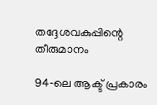തദ്ദേശവകുപ്പിന്റെ തീരുമാനം

94‑ലെ ആക്ട് പ്രകാരം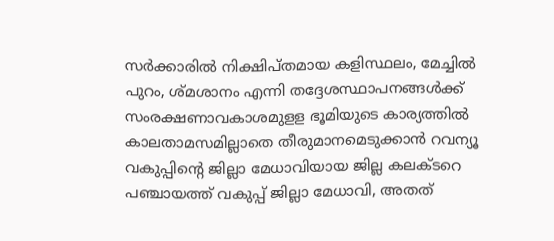സര്‍ക്കാരില്‍ നിക്ഷിപ്തമായ കളിസ്ഥലം, മേച്ചില്‍ പുറം, ശ്മശാനം എന്നി തദ്ദേശസ്ഥാപനങ്ങള്‍ക്ക് സംരക്ഷണാവകാശമുളള ഭൂമിയുടെ കാര്യത്തില്‍ കാലതാമസമില്ലാതെ തീരുമാനമെടുക്കാന്‍ റവന്യൂ വകുപ്പിന്റെ ജില്ലാ മേധാവിയായ ജില്ല കലക്ടറെ പഞ്ചായത്ത് വകുപ്പ് ജില്ലാ മേധാവി, അതത്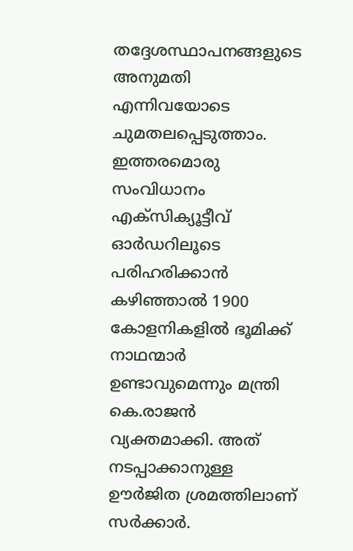തദ്ദേശസ്ഥാപനങ്ങളുടെ അനുമതി എന്നിവയോടെ ചുമതലപ്പെടുത്താം. ഇത്തരമൊരു സംവിധാനം എക്സിക്യൂട്ടീവ് ഓര്‍ഡറിലൂടെ പരിഹരിക്കാന്‍ കഴിഞ്ഞാല്‍ 1900 കോളനികളില്‍ ഭൂമിക്ക് നാഥന്മാര്‍ ഉണ്ടാവുമെന്നും മന്ത്രി കെ.രാജന്‍ വ്യക്തമാക്കി. അത് നടപ്പാക്കാനുള്ള ഊര്‍ജിത ശ്രമത്തിലാണ് സര്‍ക്കാര്‍.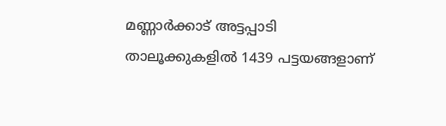മണ്ണാര്‍ക്കാട് അട്ടപ്പാടി താലൂക്കുകളില്‍ 1439 പട്ടയങ്ങളാണ്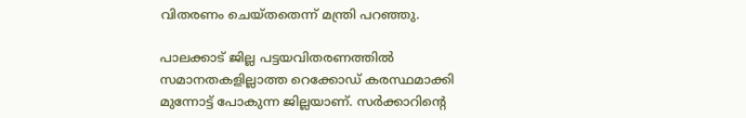വിതരണം ചെയ്തതെന്ന് മന്ത്രി പറഞ്ഞു.

പാലക്കാട് ജില്ല പട്ടയവിതരണത്തില്‍ സമാനതകളില്ലാത്ത റെക്കോഡ് കരസ്ഥമാക്കി മുന്നോട്ട് പോകുന്ന ജില്ലയാണ്. സര്‍ക്കാറിന്റെ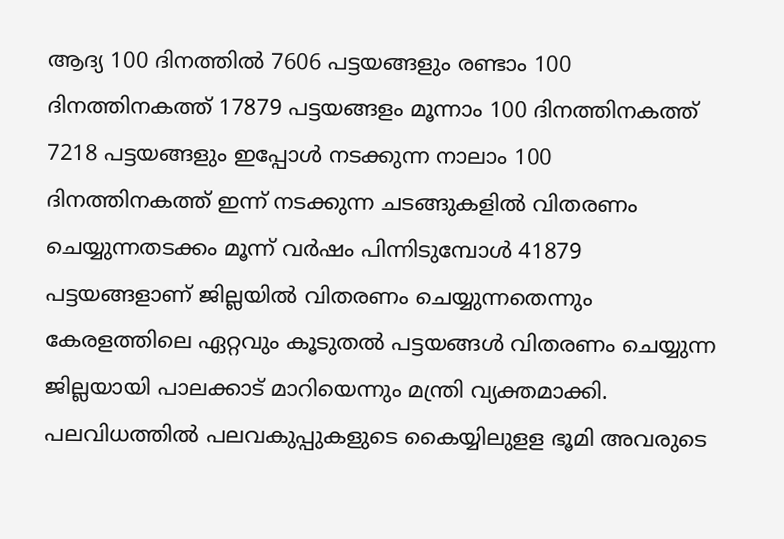ആദ്യ 100 ദിനത്തില്‍ 7606 പട്ടയങ്ങളും രണ്ടാം 100 ദിനത്തിനകത്ത് 17879 പട്ടയങ്ങളം മൂന്നാം 100 ദിനത്തിനകത്ത് 7218 പട്ടയങ്ങളും ഇപ്പോള്‍ നടക്കുന്ന നാലാം 100 ദിനത്തിനകത്ത് ഇന്ന് നടക്കുന്ന ചടങ്ങുകളില്‍ വിതരണം ചെയ്യുന്നതടക്കം മൂന്ന് വര്‍ഷം പിന്നിടുമ്പോള്‍ 41879 പട്ടയങ്ങളാണ് ജില്ലയില്‍ വിതരണം ചെയ്യുന്നതെന്നും കേരളത്തിലെ ഏറ്റവും കൂടുതല്‍ പട്ടയങ്ങള്‍ വിതരണം ചെയ്യുന്ന ജില്ലയായി പാലക്കാട് മാറിയെന്നും മന്ത്രി വ്യക്തമാക്കി. പലവിധത്തില്‍ പലവകുപ്പുകളുടെ കൈയ്യിലുളള ഭൂമി അവരുടെ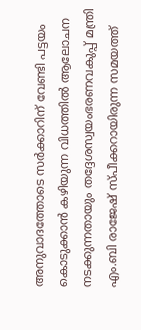അനുവാദത്തോടെ സര്‍ക്കാറിന് വേണ്ടി പട്ടയം കൊടുക്കാന്‍ കഴിയുന്ന വിധത്തില്‍ ആലോചന നടക്കുന്നതായും തദ്ദേശസ്വയംഭരണവകുപ്പ് മന്ത്രി എം.ബി രാജേഷ് സ്പീക്കറായിരുന്ന സമയത്ത്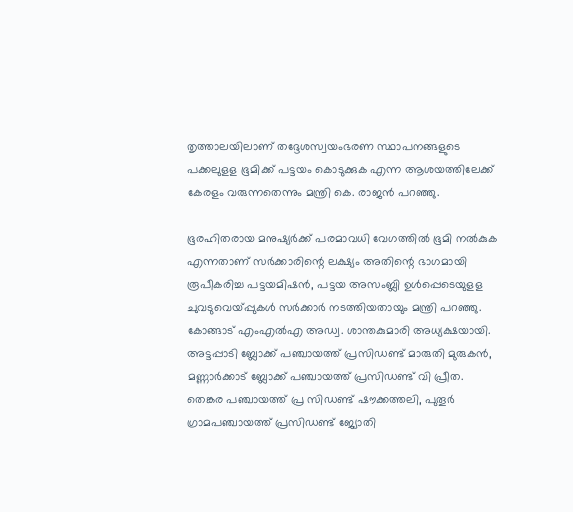തൃത്താലയിലാണ് തദ്ദേശസ്വയംഭരണ സ്ഥാപനങ്ങളുടെ പക്കലുളള ഭൂമിക്ക് പട്ടയം കൊടുക്കുക എന്ന ആശയത്തിലേക്ക് കേരളം വരുന്നതെന്നും മന്ത്രി കെ. രാജന്‍ പറഞ്ഞു.

ഭൂരഹിതരായ മനുഷ്യര്‍ക്ക് പരമാവധി വേഗത്തില്‍ ഭൂമി നല്‍കുക എന്നതാണ് സര്‍ക്കാരിന്റെ ലക്ഷ്യം അതിന്റെ ഭാഗമായി രൂപീകരിച്ച പട്ടയമിഷന്‍, പട്ടയ അസംബ്ലി ഉള്‍പ്പെടെയുളള ചുവടുവെയ്പ്പുകള്‍ സര്‍ക്കാര്‍ നടത്തിയതായും മന്ത്രി പറഞ്ഞു. കോങ്ങാട് എംഎല്‍എ അഡ്വ. ശാന്തകുമാരി അധ്യക്ഷയായി. അട്ടപ്പാടി ബ്ലോക്ക് പഞ്ചായത്ത് പ്രസിഡണ്ട് മാരുതി മുരുകന്‍, മണ്ണാര്‍ക്കാട് ബ്ലോക്ക് പഞ്ചായത്ത് പ്രസിഡണ്ട് വി പ്രീത. തെങ്കര പഞ്ചായത്ത് പ്ര സിഡണ്ട് ഷൗക്കത്തലി, പുതൂര്‍ ഗ്രാമപഞ്ചായത്ത് പ്രസിഡണ്ട് ജ്യോതി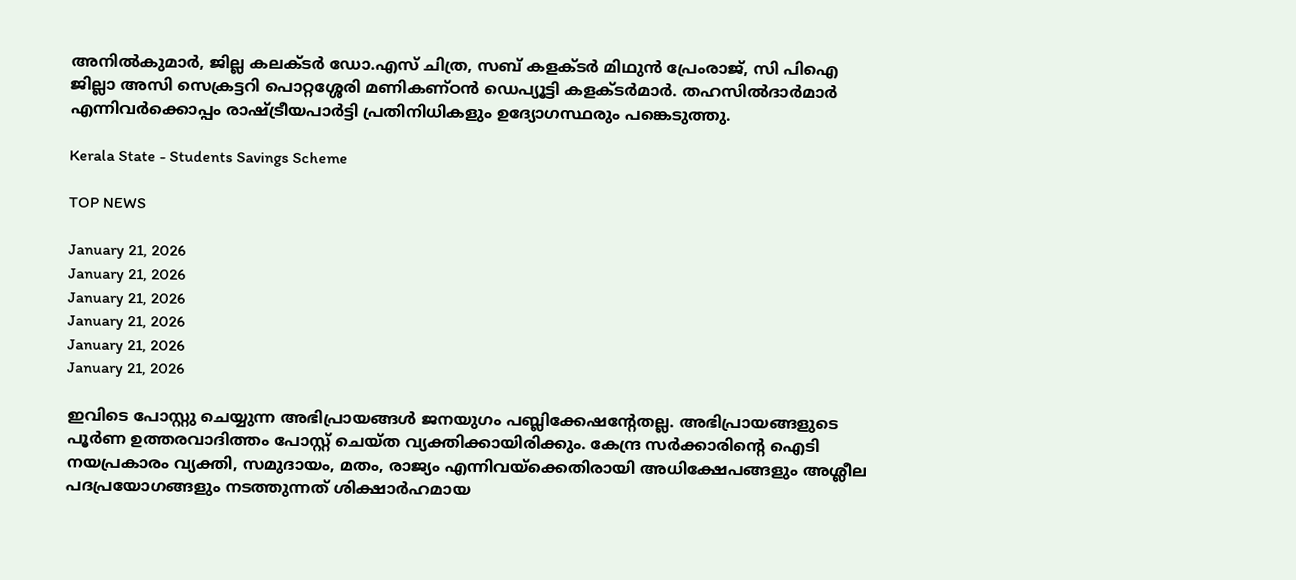അനില്‍കുമാര്‍, ജില്ല കലക്ടര്‍ ഡോ.എസ് ചിത്ര, സബ് കളക്ടര്‍ മിഥുന്‍ പ്രേംരാജ്, സി പിഐ ജില്ലാ അസി സെക്രട്ടറി പൊറ്റശ്ശേരി മണികണ്ഠന്‍ ഡെപ്യൂട്ടി കളക്ടര്‍മാര്‍. തഹസില്‍ദാര്‍മാര്‍ എന്നിവര്‍ക്കൊപ്പം രാഷ്ട്രീയപാര്‍ട്ടി പ്രതിനിധികളും ഉദ്യോഗസ്ഥരും പങ്കെടുത്തു.

Kerala State - Students Savings Scheme

TOP NEWS

January 21, 2026
January 21, 2026
January 21, 2026
January 21, 2026
January 21, 2026
January 21, 2026

ഇവിടെ പോസ്റ്റു ചെയ്യുന്ന അഭിപ്രായങ്ങള്‍ ജനയുഗം പബ്ലിക്കേഷന്റേതല്ല. അഭിപ്രായങ്ങളുടെ പൂര്‍ണ ഉത്തരവാദിത്തം പോസ്റ്റ് ചെയ്ത വ്യക്തിക്കായിരിക്കും. കേന്ദ്ര സര്‍ക്കാരിന്റെ ഐടി നയപ്രകാരം വ്യക്തി, സമുദായം, മതം, രാജ്യം എന്നിവയ്‌ക്കെതിരായി അധിക്ഷേപങ്ങളും അശ്ലീല പദപ്രയോഗങ്ങളും നടത്തുന്നത് ശിക്ഷാര്‍ഹമായ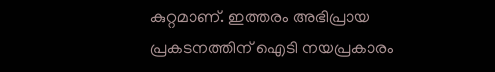കുറ്റമാണ്. ഇത്തരം അഭിപ്രായ പ്രകടനത്തിന് ഐടി നയപ്രകാരം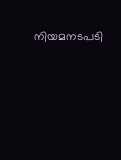നിയമനടപടി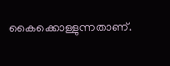കൈക്കൊള്ളുന്നതാണ്.